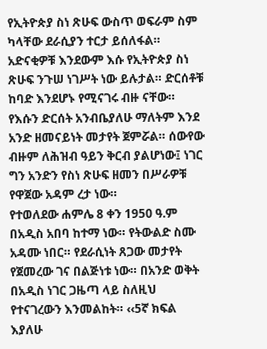የኢትዮጵያ ስነ ጽሁፍ ውስጥ ወፍራም ስም ካላቸው ደራሲያን ተርታ ይሰለፋል። አድናቂዎቹ እንደውም እሱ የኢትዮጵያ ስነ ጽሁፍ ንጉሠ ነገሥት ነው ይሉታል። ድርሰቶቹ ከባድ እንደሆኑ የሚናገሩ ብዙ ናቸው። የእሱን ድርሰት አንብቤያለሁ ማለትም እንደ አንድ ዘመናይነት መታየት ጀምሯል። ሰውየው ብዙም ለሕዝብ ዓይን ቅርብ ያልሆነው፤ ነገር ግን አንድን የስነ ጽሁፍ ዘመን በሥራዎቹ የዋጀው አዳም ረታ ነው።
የተወለደው ሐምሌ 8 ቀን 1950 ዓ.ም በአዲስ አበባ ከተማ ነው። የትውልድ ስሙ አዳሙ ነበር። የደራሲነት ጸጋው መታየት የጀመረው ገና በልጅነቱ ነው። በአንድ ወቅት በአዲስ ነገር ጋዜጣ ላይ ስለዚህ የተናገረውን እንመልከት። ‹‹5ኛ ክፍል እያለሁ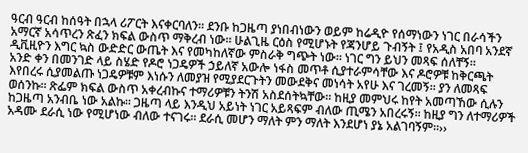ዓርብ ዓርብ ከሰዓት በኋላ ሪፖርት እናቀርባለን። ደንቡ ከጋዜጣ ያነበብነውን ወይም ከሬዲዮ የሰማነውን ነገር በራሳችን አማርኛ አሳጥረን ጽፈን ክፍል ውስጥ ማቅረብ ነው። ሁልጊዜ ርዕስ የሚሆኑት የጃንሆይ ጉብኝት ፤ የአዲስ አበባ አንደኛ ዲቪዚዮን እግር ኳስ ውድድር ውጤት እና የመካከለኛው ምስራቅ ግጭት ነው። ነገር ግን ይህን መጻፍ ሰለቸኝ።
አንድ ቀን በመንገድ ላይ ስሄድ የዶሮ ነጋዴዎች ኃይለኛ አውሎ ነፋስ መጥቶ ሲያተራምሳቸው እና ዶሮዎቹ ከቅርጫት እየበረሩ ሲያመልጡ ነጋዴዎቹም እነሱን ለመያዝ የሚያደርጉትን መውደቅና መነሳት አየሁ እና ገረመኝ። ያን ለመጻፍ ወሰንኩ። ጽፌም ክፍል ውስጥ አቀረብኩና ተማሪዎቹን ትንሽ አስደሰትኳቸው። ከዚያ መምህሩ ከየት አመጣኸው ሲሉን ከጋዜጣ አንብቤ ነው አልኩ። ጋዜጣ ላይ እንዲህ አይነት ነገር አይጻፍም ብለው ጢሜን አበረሩኝ። ከዚያ ግን ለተማሪዎች አዳሙ ደራሲ ነው የሚሆነው ብለው ተናገሩ። ደራሲ መሆን ማለት ምን ማለት እንደሆነ ያኔ አልገባኝም።››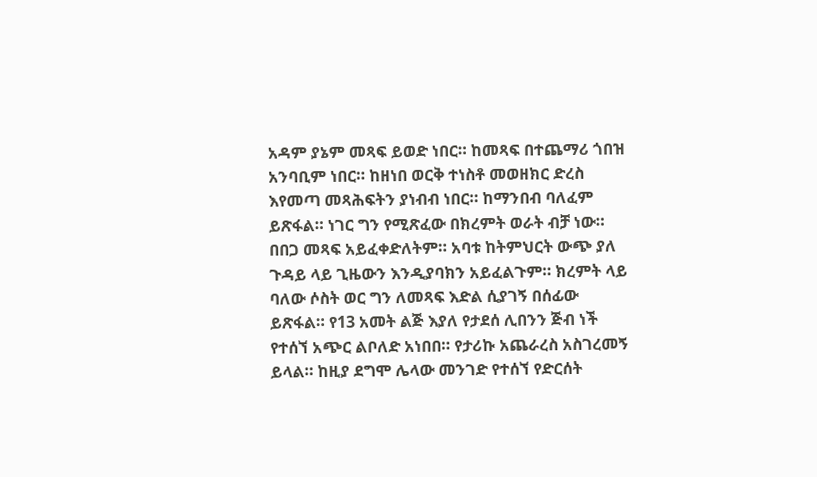አዳም ያኔም መጻፍ ይወድ ነበር። ከመጻፍ በተጨማሪ ጎበዝ አንባቢም ነበር። ከዘነበ ወርቅ ተነስቶ መወዘክር ድረስ እየመጣ መጻሕፍትን ያነብብ ነበር። ከማንበብ ባለፈም ይጽፋል። ነገር ግን የሚጽፈው በክረምት ወራት ብቻ ነው። በበጋ መጻፍ አይፈቀድለትም። አባቱ ከትምህርት ውጭ ያለ ጉዳይ ላይ ጊዜውን እንዲያባክን አይፈልጉም። ክረምት ላይ ባለው ሶስት ወር ግን ለመጻፍ እድል ሲያገኝ በሰፊው ይጽፋል። የ13 አመት ልጅ እያለ የታደሰ ሊበንን ጅብ ነች የተሰኘ አጭር ልቦለድ አነበበ። የታሪኩ አጨራረስ አስገረመኝ ይላል። ከዚያ ደግሞ ሌላው መንገድ የተሰኘ የድርሰት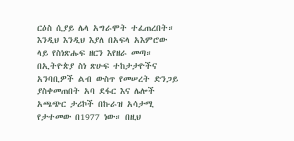ርዕስ ሲያይ ሌላ አግራሞት ተፈጠረበት። እንዲህ እንዲህ እያለ በአፍላ አእምሮው ላይ የስነጽሑፍ ዘርን እየዘራ መጣ።
በኢትዮጵያ ስነ ጽሁፍ ተከታታዮችና አንባቢዎች ልብ ውስጥ የመሠረት ድንጋይ ያስቀመጠበት አባ ደፋር እና ሌሎች አጫጭር ታሪኮች በኩራዝ አሳታሚ የታተመው በ1977 ነው። በዚህ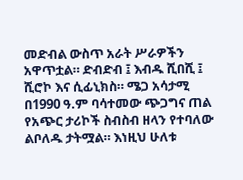መድብል ውስጥ አራት ሥራዎችን አዋጥቷል። ድብድብ ፤ እብዱ ሺበሺ ፤ ሺሮኮ እና ሲፊኒክስ። ሜጋ አሳታሚ በ1990 ዓ.ም ባሳተመው ጭጋግና ጠል የአጭር ታሪኮች ስብስብ ዘላን የተባለው ልቦለዱ ታትሟል። እነዚህ ሁለቱ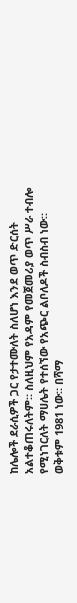ከሌሎች ደራሲዎች ጋር የታተሙለት ስለሆነ እንደ ወጥ ድርሰት አልተቆጠሩለትም። ስለዚህም የአዳም የመጀመሪያ ወጥ ሥራ ተብሎ የሚነገርለት ማሀሌት የተሰኘው የአጭር ልቦለዶች ስብስብ ነው። ወቅቱም 1981 ነው። በሻማ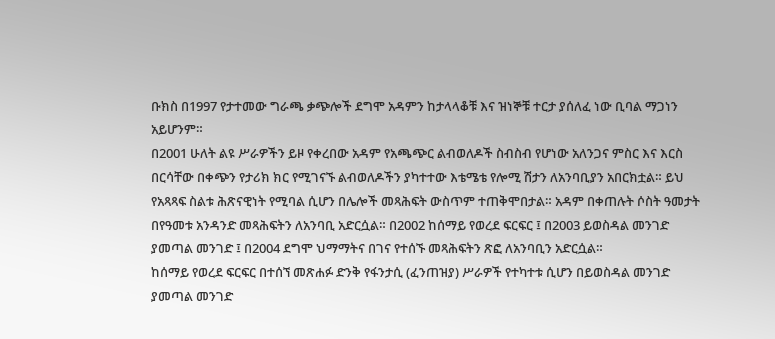ቡክስ በ1997 የታተመው ግራጫ ቃጭሎች ደግሞ አዳምን ከታላላቆቹ እና ዝነኞቹ ተርታ ያሰለፈ ነው ቢባል ማጋነን አይሆንም።
በ2001 ሁለት ልዩ ሥራዎችን ይዞ የቀረበው አዳም የአጫጭር ልብወለዶች ስብስብ የሆነው አለንጋና ምስር እና እርስ በርሳቸው በቀጭን የታሪክ ክር የሚገናኙ ልብወለዶችን ያካተተው እቴሜቴ የሎሚ ሽታን ለአንባቢያን አበርክቷል። ይህ የአጻጻፍ ስልቱ ሕጽናዊነት የሚባል ሲሆን በሌሎች መጻሕፍት ውስጥም ተጠቅሞበታል። አዳም በቀጠሉት ሶስት ዓመታት
በየዓመቱ አንዳንድ መጻሕፍትን ለአንባቢ አድርሷል። በ2002 ከሰማይ የወረደ ፍርፍር ፤ በ2003 ይወስዳል መንገድ ያመጣል መንገድ ፤ በ2004 ደግሞ ህማማትና በገና የተሰኙ መጻሕፍትን ጽፎ ለአንባቢን አድርሷል።
ከሰማይ የወረደ ፍርፍር በተሰኘ መጽሐፉ ድንቅ የፋንታሲ (ፈንጠዝያ) ሥራዎች የተካተቱ ሲሆን በይወስዳል መንገድ ያመጣል መንገድ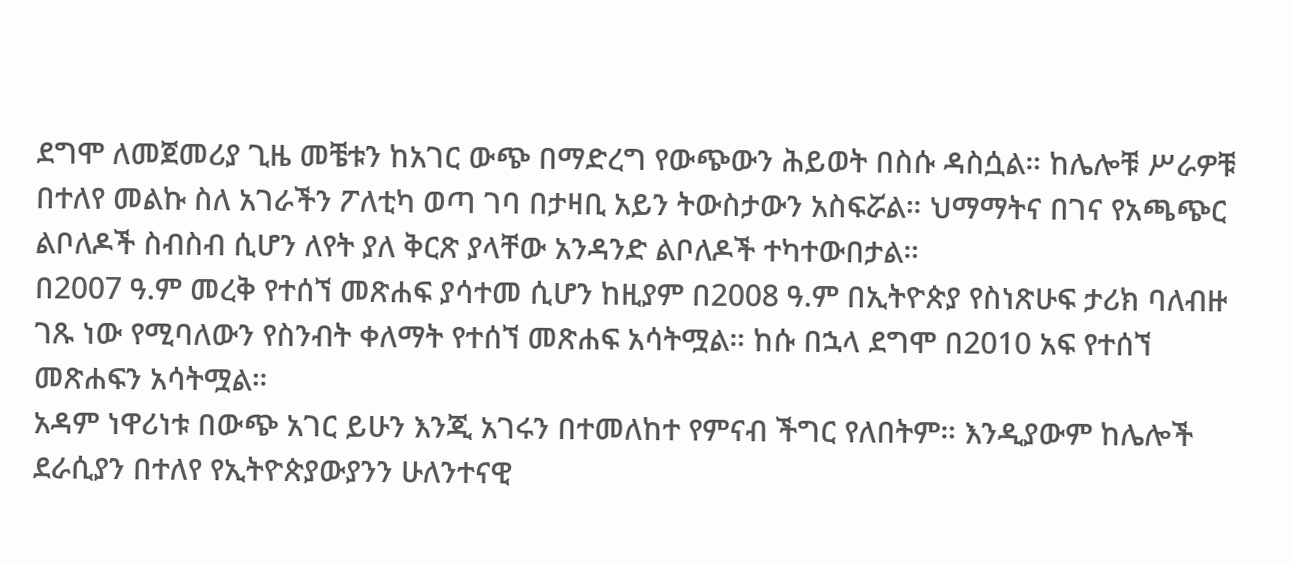ደግሞ ለመጀመሪያ ጊዜ መቼቱን ከአገር ውጭ በማድረግ የውጭውን ሕይወት በስሱ ዳስሷል። ከሌሎቹ ሥራዎቹ በተለየ መልኩ ስለ አገራችን ፖለቲካ ወጣ ገባ በታዛቢ አይን ትውስታውን አስፍሯል። ህማማትና በገና የአጫጭር ልቦለዶች ስብስብ ሲሆን ለየት ያለ ቅርጽ ያላቸው አንዳንድ ልቦለዶች ተካተውበታል።
በ2007 ዓ.ም መረቅ የተሰኘ መጽሐፍ ያሳተመ ሲሆን ከዚያም በ2008 ዓ.ም በኢትዮጵያ የስነጽሁፍ ታሪክ ባለብዙ ገጹ ነው የሚባለውን የስንብት ቀለማት የተሰኘ መጽሐፍ አሳትሟል። ከሱ በኋላ ደግሞ በ2010 አፍ የተሰኘ መጽሐፍን አሳትሟል።
አዳም ነዋሪነቱ በውጭ አገር ይሁን እንጂ አገሩን በተመለከተ የምናብ ችግር የለበትም። እንዲያውም ከሌሎች ደራሲያን በተለየ የኢትዮጵያውያንን ሁለንተናዊ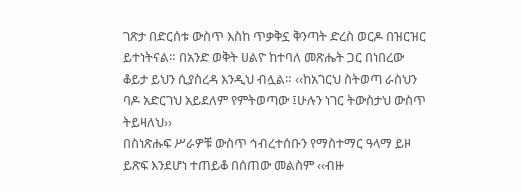ገጽታ በድርሰቱ ውስጥ እስከ ጥቃቅኗ ቅንጣት ድረስ ወርዶ በዝርዝር ይተነትናል። በአንድ ወቅት ሀልዮ ከተባለ መጽሔት ጋር በነበረው ቆይታ ይህን ሲያስረዳ እንዲህ ብሏል። ‹‹ከአገርህ ስትወጣ ራስህን ባዶ አድርገህ አይደለም የምትወጣው ፤ሁሉን ነገር ትውስታህ ውስጥ ትይዛለህ››
በስነጽሑፍ ሥራዎቹ ውስጥ ኅብረተሰቡን የማስተማር ዓላማ ይዞ ይጽፍ እንደሆነ ተጠይቆ በሰጠው መልስም ‹‹ብዙ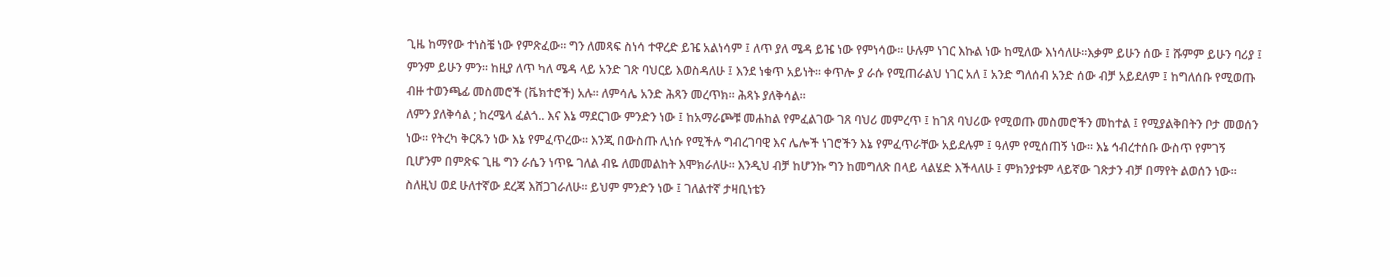ጊዜ ከማየው ተነስቼ ነው የምጽፈው። ግን ለመጻፍ ስነሳ ተዋረድ ይዤ አልነሳም ፤ ለጥ ያለ ሜዳ ይዤ ነው የምነሳው። ሁሉም ነገር እኩል ነው ከሚለው እነሳለሁ።እቃም ይሁን ሰው ፤ ሹምም ይሁን ባሪያ ፤ ምንም ይሁን ምን። ከዚያ ለጥ ካለ ሜዳ ላይ አንድ ገጽ ባህርይ እወስዳለሁ ፤ እንደ ነቁጥ አይነት። ቀጥሎ ያ ራሱ የሚጠራልህ ነገር አለ ፤ አንድ ግለሰብ አንድ ሰው ብቻ አይደለም ፤ ከግለሰቡ የሚወጡ ብዙ ተወንጫፊ መስመሮች (ቬክተሮች) አሉ። ለምሳሌ አንድ ሕጻን መረጥክ። ሕጻኑ ያለቅሳል።
ለምን ያለቅሳል ; ከረሜላ ፈልጎ.. እና እኔ ማደርገው ምንድን ነው ፤ ከአማራጮቹ መሐከል የምፈልገው ገጸ ባህሪ መምረጥ ፤ ከገጸ ባህሪው የሚወጡ መስመሮችን መከተል ፤ የሚያልቅበትን ቦታ መወሰን ነው። የትረካ ቅርጹን ነው እኔ የምፈጥረው። እንጂ በውስጡ ሊነሱ የሚችሉ ግብረገባዊ እና ሌሎች ነገሮችን እኔ የምፈጥራቸው አይደሉም ፤ ዓለም የሚሰጠኝ ነው። እኔ ኅብረተሰቡ ውስጥ የምገኝ ቢሆንም በምጽፍ ጊዜ ግን ራሴን ነጥዬ ገለል ብዬ ለመመልከት እሞክራለሁ። እንዲህ ብቻ ከሆንኩ ግን ከመግለጽ በላይ ላልሄድ እችላለሁ ፤ ምክንያቱም ላይኛው ገጽታን ብቻ በማየት ልወሰን ነው።
ስለዚህ ወደ ሁለተኛው ደረጃ እሸጋገራለሁ። ይህም ምንድን ነው ፤ ገለልተኛ ታዛቢነቴን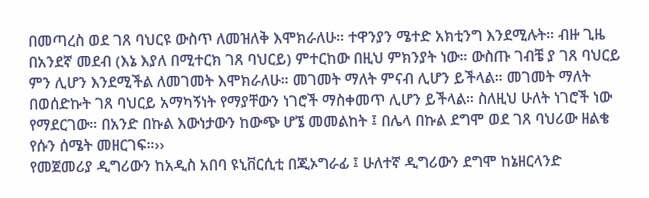በመጣረስ ወደ ገጸ ባህርዩ ውስጥ ለመዝለቅ እሞክራለሁ። ተዋንያን ሜተድ አክቲንግ እንደሚሉት። ብዙ ጊዜ በአንደኛ መደብ (እኔ እያለ በሚተርክ ገጸ ባህርይ) ምተርከው በዚህ ምክንያት ነው። ውስጡ ገብቼ ያ ገጸ ባህርይ ምን ሊሆን እንደሚችል ለመገመት እሞክራለሁ። መገመት ማለት ምናብ ሊሆን ይችላል። መገመት ማለት በወሰድኩት ገጸ ባህርይ አማካኝነት የማያቸውን ነገሮች ማስቀመጥ ሊሆን ይችላል። ስለዚህ ሁለት ነገሮች ነው የማደርገው። በአንድ በኩል እውነታውን ከውጭ ሆኜ መመልከት ፤ በሌላ በኩል ደግሞ ወደ ገጸ ባህሪው ዘልቄ የሱን ሰሜት መዘርገፍ።››
የመጀመሪያ ዲግሪውን ከአዲስ አበባ ዩኒቨርሲቲ በጂኦግራፊ ፤ ሁለተኛ ዲግሪውን ደግሞ ከኔዘርላንድ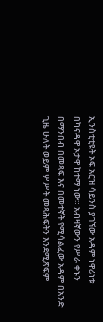ኢንስቲቲዩት ኦፍ አርዝ ሳይንስ ያገኘው አዳም ነዋሪነቱ በካናዳዋ ኦታዋ ከተማ ነው። አብዛኛውን የሥራ ቀኑን በማንበብ በመጻፍ እና በመተኛት የሚሳልፈው አዳም በአንድ ጊዜ ሁለት ወይም ሦሥት መጻሕፍትን እንደሚጽፍም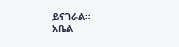ይናገራል።
አቤል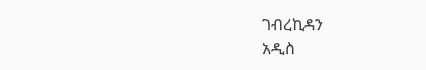ገብረኪዳን
አዲስ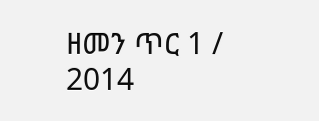ዘመን ጥር 1 / 2014